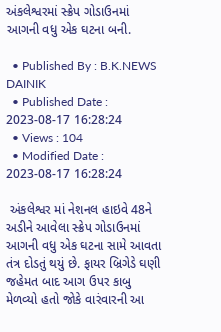અંકલેશ્વરમાં સ્ક્રેપ ગોડાઉનમાં આગની વધુ એક ઘટના બની.

  • Published By : B.K.NEWS DAINIK
  • Published Date : 2023-08-17 16:28:24
  • Views : 104
  • Modified Date : 2023-08-17 16:28:24

 અંકલેશ્વર માં નેશનલ હાઇવે 48ને અડીને આવેલા સ્ક્રેપ ગોડાઉનમાં આગની વધુ એક ઘટના સામે આવતા તંત્ર દોડતું થયું છે. ફાયર બ્રિગેડે ઘણી જહેમત બાદ આગ ઉપર કાબુ મેળવ્યો હતો જોકે વારંવારની આ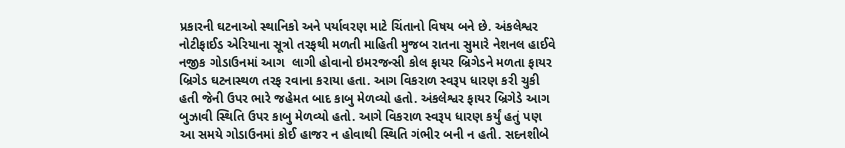પ્રકારની ઘટનાઓ સ્થાનિકો અને પર્યાવરણ માટે ચિંતાનો વિષય બને છે. અંકલેશ્વર નોટીફાઈડ એરિયાના સૂત્રો તરફથી મળતી માહિતી મુજબ રાતના સુમારે નેશનલ હાઈવે નજીક ગોડાઉનમાં આગ  લાગી હોવાનો ઇમરજન્સી કોલ ફાયર બ્રિગેડને મળતા ફાયર બ્રિગેડ ઘટનાસ્થળ તરફ રવાના કરાયા હતા. આગ વિકરાળ સ્વરૂપ ધારણ કરી ચુકી હતી જેની ઉપર ભારે જહેમત બાદ કાબુ મેળવ્યો હતો. અંકલેશ્વર ફાયર બ્રિગેડે આગ બુઝાવી સ્થિતિ ઉપર કાબુ મેળવ્યો હતો. આગે વિકરાળ સ્વરૂપ ધારણ કર્યું હતું પણ આ સમયે ગોડાઉનમાં કોઈ હાજર ન હોવાથી સ્થિતિ ગંભીર બની ન હતી. સદનશીબે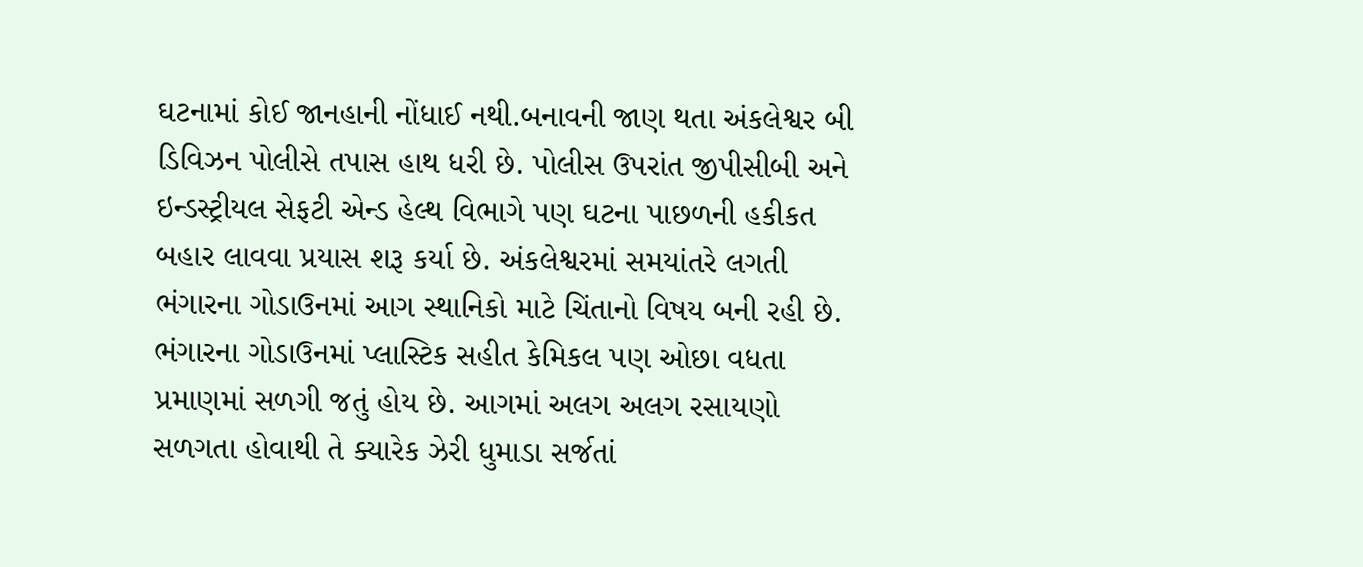ઘટનામાં કોઈ જાનહાની નોંધાઈ નથી.બનાવની જાણ થતા અંકલેશ્વર બી ડિવિઝન પોલીસે તપાસ હાથ ધરી છે. પોલીસ ઉપરાંત જીપીસીબી અને ઇન્ડસ્ટ્રીયલ સેફટી એન્ડ હેલ્થ વિભાગે પણ ઘટના પાછળની હકીકત બહાર લાવવા પ્રયાસ શરૂ કર્યા છે. અંકલેશ્વરમાં સમયાંતરે લગતી ભંગારના ગોડાઉનમાં આગ સ્થાનિકો માટે ચિંતાનો વિષય બની રહી છે. ભંગારના ગોડાઉનમાં પ્લાસ્ટિક સહીત કેમિકલ પણ ઓછા વધતા પ્રમાણમાં સળગી જતું હોય છે. આગમાં અલગ અલગ રસાયણો સળગતા હોવાથી તે ક્યારેક ઝેરી ધુમાડા સર્જતાં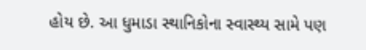હોય છે. આ ધુમાડા સ્થાનિકોના સ્વાસ્થ્ય સામે પણ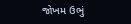જોખમ ઉભું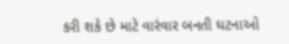કરી શકે છે માટે વારંવાર બનતી ઘટનાઓ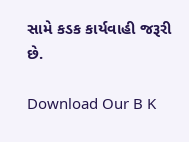સામે કડક કાર્યવાહી જરૂરી છે.

Download Our B K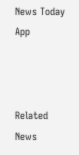News Today App



Related News